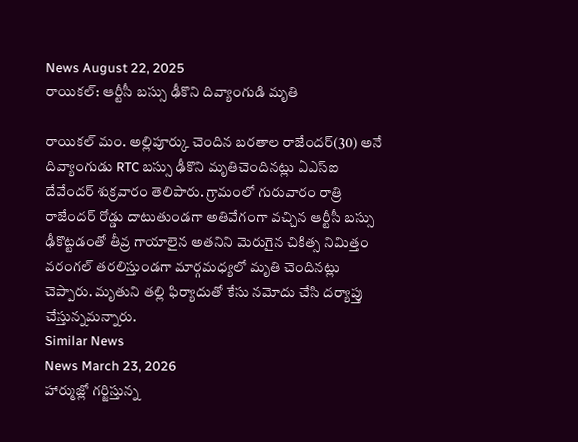News August 22, 2025
రాయికల్: ఆర్టీసీ బస్సు ఢీకొని దివ్యాంగుడి మృతి

రాయికల్ మం. అల్లిపూర్కు చెందిన బరతాల రాజేందర్(30) అనే దివ్యాంగుడు RTC బస్సు ఢీకొని మృతిచెందినట్లు ఏఎస్ఐ దేవేందర్ శుక్రవారం తెలిపారు. గ్రామంలో గురువారం రాత్రి రాజేందర్ రోడ్డు దాటుతుండగా అతివేగంగా వచ్చిన ఆర్టీసీ బస్సు ఢీకొట్టడంతో తీవ్ర గాయాలైన అతనిని మెరుగైన చికిత్స నిమిత్తం వరంగల్ తరలిస్తుండగా మార్గమధ్యలో మృతి చెందినట్లు చెప్పారు. మృతుని తల్లి ఫిర్యాదుతో కేసు నమోదు చేసి దర్యాప్తు చేస్తున్నమన్నారు.
Similar News
News March 23, 2026
హార్ముజ్లో గర్జిస్తున్న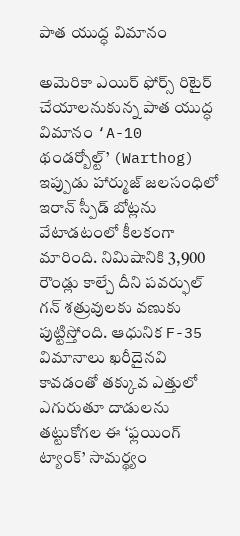పాత యుద్ధ విమానం

అమెరికా ఎయిర్ ఫోర్స్ రిటైర్ చేయాలనుకున్న పాత యుద్ధ విమానం ‘A-10 థండర్బోల్ట్’ (Warthog) ఇప్పుడు హార్ముజ్ జలసంధిలో ఇరాన్ స్పీడ్ బోట్లను వేటాడటంలో కీలకంగా మారింది. నిమిషానికి 3,900 రౌండ్లు కాల్చే దీని పవర్ఫుల్ గన్ శత్రువులకు వణుకు పుట్టిస్తోంది. ఆధునిక F-35 విమానాలు ఖరీదైనవి కావడంతో తక్కువ ఎత్తులో ఎగురుతూ దాడులను తట్టుకోగల ఈ ‘ఫ్లయింగ్ ట్యాంక్’ సామర్థ్యం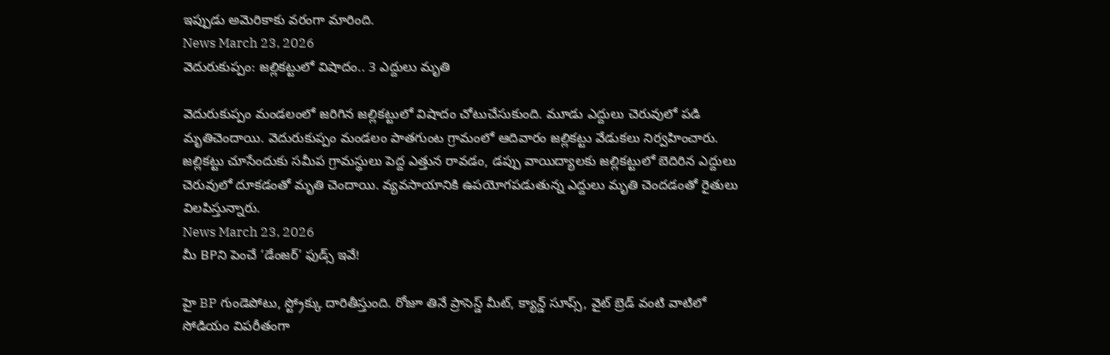ఇప్పుడు అమెరికాకు వరంగా మారింది.
News March 23, 2026
వెదురుకుప్పం: జల్లికట్టులో విషాదం.. 3 ఎద్దులు మృతి

వెదురుకుప్పం మండలంలో జరిగిన జల్లికట్టులో విషాదం చోటుచేసుకుంది. మూడు ఎద్దులు చెరువులో పడి మృతిచెందాయి. వెదురుకుప్పం మండలం పాతగుంట గ్రామంలో ఆదివారం జల్లికట్టు వేడుకలు నిర్వహించారు. జల్లికట్టు చూసేందుకు సమీప గ్రామస్థులు పెద్ద ఎత్తున రావడం, డప్పు వాయిద్యాలకు జల్లికట్టులో బెదిరిన ఎద్దులు చెరువులో దూకడంతో మృతి చెందాయి. వ్యవసాయానికి ఉపయోగపడుతున్న ఎద్దులు మృతి చెందడంతో రైతులు విలపిస్తున్నారు.
News March 23, 2026
మీ BPని పెంచే ‘డేంజర్’ ఫుడ్స్ ఇవే!

హై BP గుండెపోటు, స్ట్రోక్కు దారితీస్తుంది. రోజూ తినే ప్రాసెస్డ్ మీట్, క్యాన్డ్ సూప్స్, వైట్ బ్రెడ్ వంటి వాటిలో సోడియం విపరీతంగా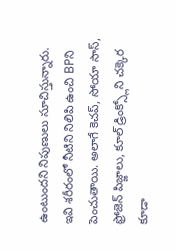ఉంటుందని నిపుణులు సూచిస్తున్నారు. ఇవి శరీరంలో నీటిని నిలిపి ఉంచి BPని పెంచుతాయి. అలాగే కెచప్, సోయా సాస్, ఫ్రోజెన్ పిజ్జాలు, కూల్ డ్రింక్స్లోని చక్కెర కూడా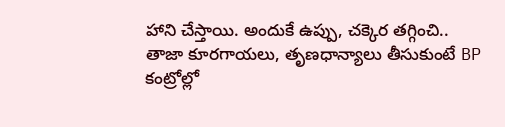హాని చేస్తాయి. అందుకే ఉప్పు, చక్కెర తగ్గించి.. తాజా కూరగాయలు, తృణధాన్యాలు తీసుకుంటే BP కంట్రోల్లో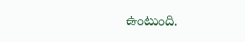ఉంటుంది.